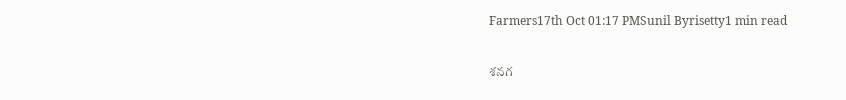Farmers17th Oct 01:17 PMSunil Byrisetty1 min read

శనగ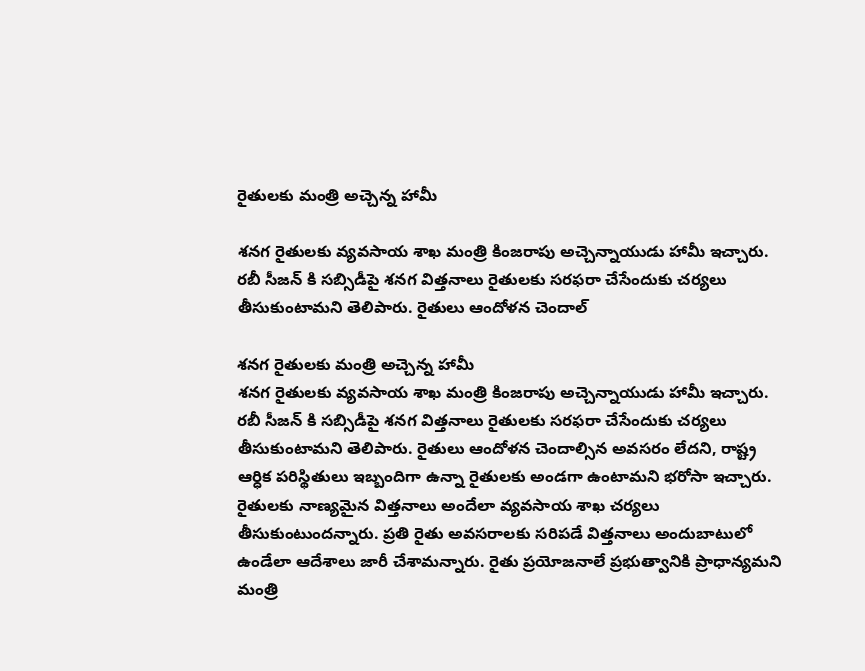రైతులకు మంత్రి అచ్చెన్న హామీ

శనగ రైతులకు వ్యవసాయ శాఖ మంత్రి కింజరాపు అచ్చెన్నాయుడు హామీ ఇచ్చారు. రబీ సీజన్ కి సబ్సిడీపై శనగ విత్తనాలు రైతులకు సరఫరా చేసేందుకు చర్యలు తీసుకుంటామని తెలిపారు. రైతులు ఆందోళన చెందాల్

శనగ రైతులకు మంత్రి అచ్చెన్న హామీ
శనగ రైతులకు వ్యవసాయ శాఖ మంత్రి కింజరాపు అచ్చెన్నాయుడు హామీ ఇచ్చారు. రబీ సీజన్ కి సబ్సిడీపై శనగ విత్తనాలు రైతులకు సరఫరా చేసేందుకు చర్యలు తీసుకుంటామని తెలిపారు. రైతులు ఆందోళన చెందాల్సిన అవసరం లేదని, రాష్ట్ర ఆర్ధిక పరిస్థితులు ఇబ్బందిగా ఉన్నా రైతులకు అండగా ఉంటామని భరోసా ఇచ్చారు. రైతులకు నాణ్యమైన విత్తనాలు అందేలా వ్యవసాయ శాఖ చర్యలు తీసుకుంటుందన్నారు. ప్రతి రైతు అవసరాలకు సరిపడే విత్తనాలు అందుబాటులో ఉండేలా ఆదేశాలు జారీ చేశామన్నారు. రైతు ప్రయోజనాలే ప్రభుత్వానికి ప్రాధాన్యమని మంత్రి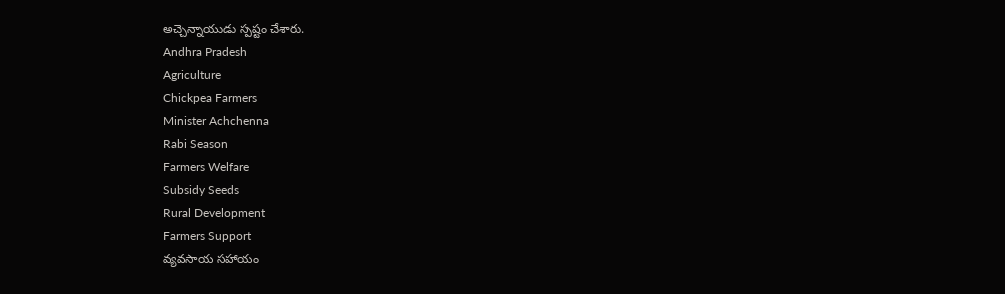అచ్చెన్నాయుడు స్పష్టం చేశారు.
Andhra Pradesh
Agriculture
Chickpea Farmers
Minister Achchenna
Rabi Season
Farmers Welfare
Subsidy Seeds
Rural Development
Farmers Support
వ్యవసాయ సహాయం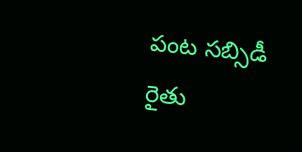పంట సబ్సిడీ
రైతు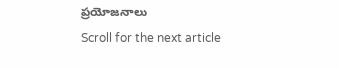ప్రయోజనాలు
Scroll for the next article